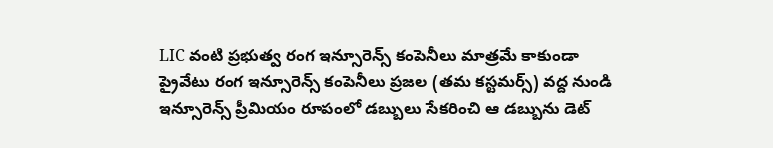LIC వంటి ప్రభుత్వ రంగ ఇన్సూరెన్స్ కంపెనీలు మాత్రమే కాకుండా ప్రైవేటు రంగ ఇన్సూరెన్స్ కంపెనీలు ప్రజల (తమ కస్టమర్స్) వద్ద నుండి ఇన్సూరెన్స్ ప్రీమియం రూపంలో డబ్బులు సేకరించి ఆ డబ్బును డెట్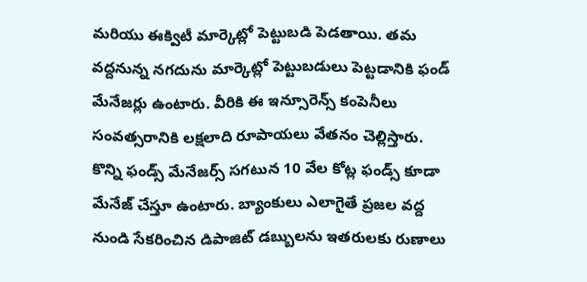మరియు ఈక్విటీ మార్కెట్లో పెట్టుబడి పెడతాయి. తమ వద్దనున్న నగదును మార్కెట్లో పెట్టుబడులు పెట్టడానికి ఫండ్ మేనేజర్లు ఉంటారు. వీరికి ఈ ఇన్సూరెన్స్ కంపెనీలు సంవత్సరానికి లక్షలాది రూపాయలు వేతనం చెల్లిస్తారు. కొన్ని ఫండ్స్ మేనేజర్స్ సగటున 10 వేల కోట్ల ఫండ్స్ కూడా మేనేజ్ చేస్తూ ఉంటారు. బ్యాంకులు ఎలాగైతే ప్రజల వద్ద నుండి సేకరించిన డిపాజిట్ డబ్బులను ఇతరులకు రుణాలు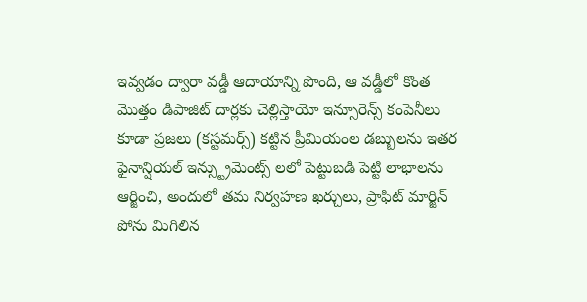ఇవ్వడం ద్వారా వడ్డీ ఆదాయాన్ని పొంది, ఆ వడ్డీలో కొంత మొత్తం డిపాజిట్ దార్లకు చెల్లిస్తాయో ఇన్సూరెన్స్ కంపెనీలు కూడా ప్రజలు (కస్టమర్స్) కట్టిన ప్రీమియంల డబ్బులను ఇతర ఫైనాన్షియల్ ఇన్స్ట్రుమెంట్స్ లలో పెట్టుబడి పెట్టి లాభాలను ఆర్జించి, అందులో తమ నిర్వహణ ఖర్చులు, ప్రాఫిట్ మార్జిన్ పోను మిగిలిన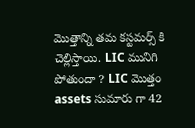మొత్తాన్ని తమ కస్టమర్స్ కి చెల్లిస్తాయి. LIC మునిగి పోతుందా ? LIC మొత్తం assets సుమారు గా 42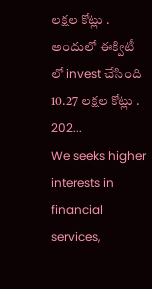లక్షల కోట్లు . అందులో ఈక్విటీ లో invest చేసింది 10.27 లక్షల కోట్లు . 202...
We seeks higher interests in financial services,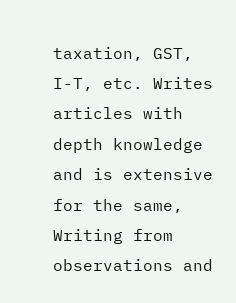taxation, GST, I-T, etc. Writes articles with depth knowledge and is extensive for the same, Writing from observations and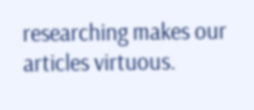researching makes our articles virtuous.